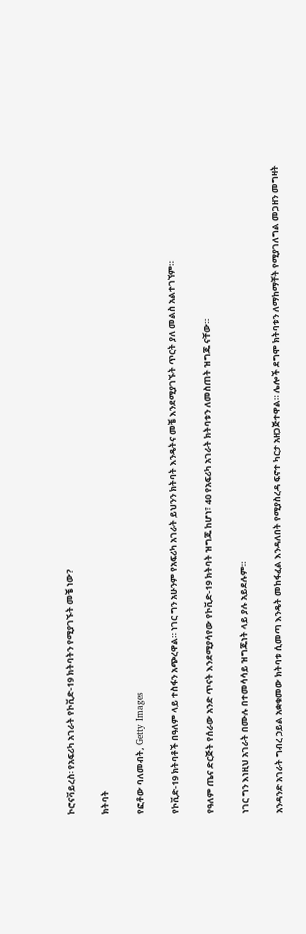ኮሮናቫይረስ፡ የአፍሪካ አገራት የኮቪድ-19 ክትባትን የሚያገኙት መቼ ነው?

ክትባት

የፎቶው ባለመብት, Getty Images

የኮቪድ-19 ክትባቶች በዓለም ላይ ተስፋን አጭረዋል። ነገር ግን አሁንም የአፍሪካ አገራት ይህንን ክትባት እንዴትና መቼ እንደሚያገኙት ጥርት ያለ መልስ አልተገኘም።

የዓለም ጤና ድርጅት የሰራው አንድ ጥናት እንደሚያሳየው የኮቪድ-19 ክትባት ዝግጁ ከሆነ፣ 40 የአፍሪካ አገራት ክትባቱን ለመስጠት ዝግጁ ናቸው።

ነገር ግን እነዚህ አገራት በሙሉ በተመሳሳይ ዝግጁነት ላይ ያሉ አይደሉም።

አንዳንድ አገራት ግብረ ኃይል አቋቁመው ክትባቱ ሲመጣ እንዴት መከፋፈል እንዳለበት የሚያስረዳ ፍኖተ ካርታ አዘጋጅተዋል። ሌሎች ደግሞ ክትባቱን ለማከማቸት የሚያገለግል መጋዘን መግዛት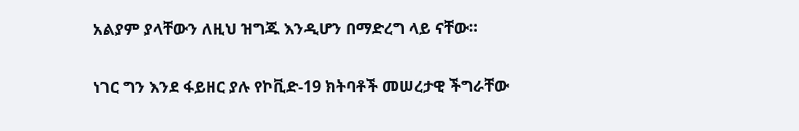አልያም ያላቸውን ለዚህ ዝግጁ እንዲሆን በማድረግ ላይ ናቸው።

ነገር ግን እንደ ፋይዘር ያሉ የኮቪድ-19 ክትባቶች መሠረታዊ ችግራቸው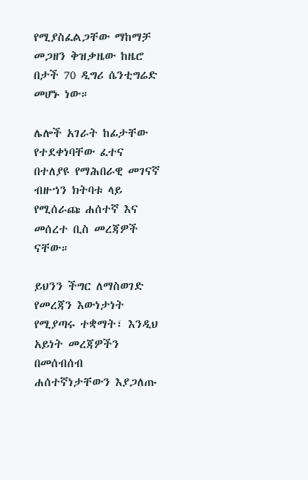የሚያስፈልጋቸው ማከማቻ መጋዘን ቅዝቃዜው ከዜሮ በታች 70 ዲግሪ ሴንቲግሬድ መሆኑ ነው።

ሌሎች አገራት ከፊታቸው የተደቀነባቸው ፈተና በተለያዩ የማሕበራዊ መገናኛ ብዙኀን ክትባቱ ላይ የሚሰራጩ ሐሰተኛ እና መሰረተ ቢስ መረጃዎች ናቸው።

ይህንን ችግር ለማስወገድ የመረጃን እውነታነት የሚያጣሩ ተቋማት፣ እንዲህ አይነት መረጃዎችን በመሰብሰብ ሐሰተኛነታቸውን እያጋለጡ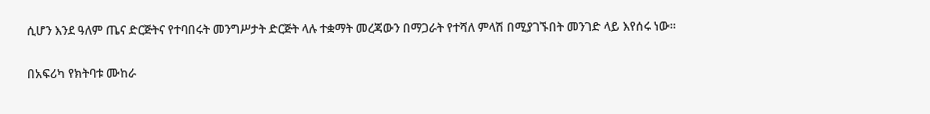ሲሆን እንደ ዓለም ጤና ድርጅትና የተባበሩት መንግሥታት ድርጅት ላሉ ተቋማት መረጃውን በማጋራት የተሻለ ምላሽ በሚያገኙበት መንገድ ላይ እየሰሩ ነው።

በአፍሪካ የክትባቱ ሙከራ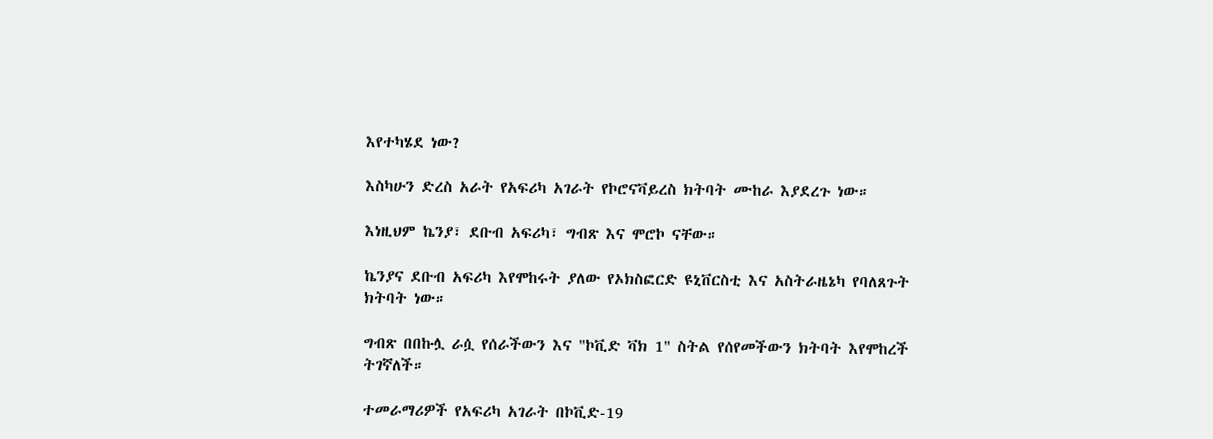እየተካሄደ ነው?

እስካሁን ድረስ አራት የአፍሪካ አገራት የኮሮናቫይረስ ክትባት ሙከራ እያደረጉ ነው።

እነዚህም ኬንያ፣ ደቡብ አፍሪካ፣ ግብጽ እና ሞሮኮ ናቸው።

ኬንያና ደቡብ አፍሪካ እየሞከሩት ያለው የኦክስፎርድ ዩኒቨርስቲ እና አስትራዜኔካ የባለጸጉት ክትባት ነው።

ግብጽ በበኩሏ ራሷ የሰራችውን እና "ኮቪድ ቫክ 1" ስትል የሰየመችውን ክትባት እየሞከረች ትገኛለች።

ተመራማሪዎች የአፍሪካ አገራት በኮቪድ-19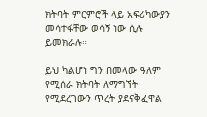ክትባት ምርምሮች ላይ አፍሪካውያን መሳተፋቸው ወሳኝ ነው ሲሉ ይመክራሉ።

ይህ ካልሆነ ግን በመላው ዓለም የሚሰራ ክትባት ለማግኘት የሚደረገውን ጥረት ያደናቅፈዋል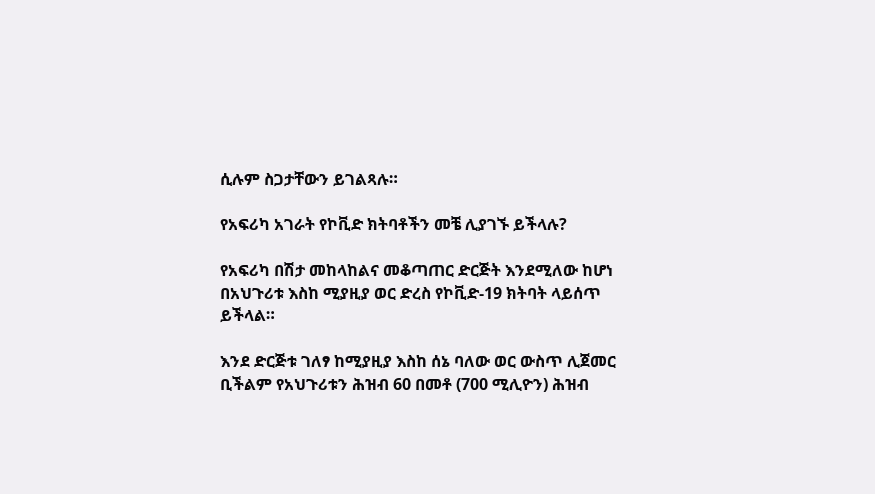ሲሉም ስጋታቸውን ይገልጻሉ።

የአፍሪካ አገራት የኮቪድ ክትባቶችን መቼ ሊያገኙ ይችላሉ?

የአፍሪካ በሽታ መከላከልና መቆጣጠር ድርጅት እንደሚለው ከሆነ በአህጉሪቱ እስከ ሚያዚያ ወር ድረስ የኮቪድ-19 ክትባት ላይሰጥ ይችላል።

እንደ ድርጅቱ ገለፃ ከሚያዚያ እስከ ሰኔ ባለው ወር ውስጥ ሊጀመር ቢችልም የአህጉሪቱን ሕዝብ 60 በመቶ (700 ሚሊዮን) ሕዝብ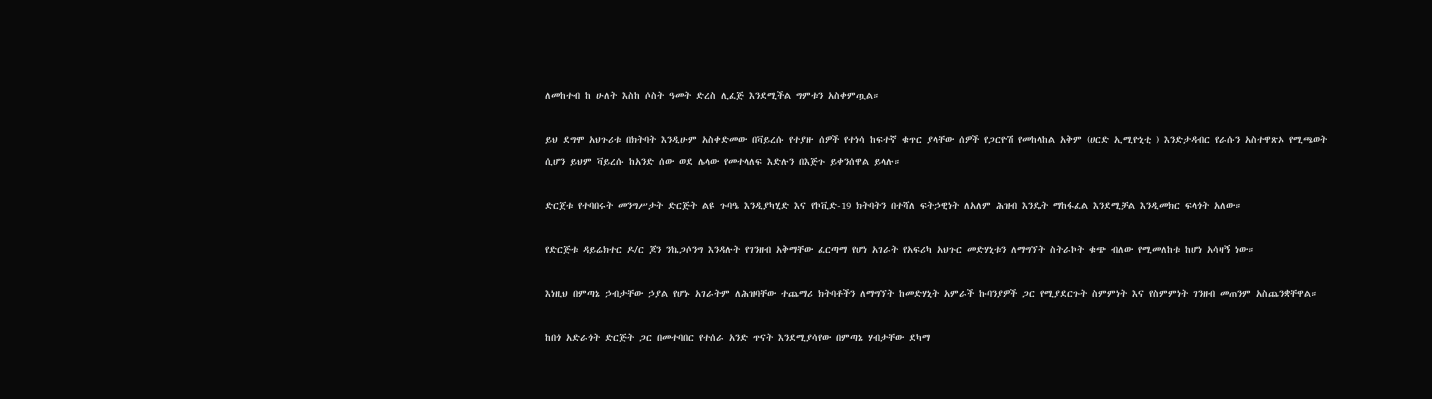ለመከተብ ከ ሁለት እስከ ሶስት ዓመት ድረስ ሊፈጅ እንደሚችል ግምቱን አስቀምጧል።

ይህ ደግሞ አህጉሪቱ በክትባት እንዲሁም አስቀድመው በቫይረሱ የተያዙ ሰዎች የተነሳ ከፍተኛ ቁጥር ያላቸው ሰዎች የጋርዮሽ የመከላከል አቅም (ሀርድ ኢሚዮኒቲ ) እንድታዳብር የራሱን አስተዋጽኦ የሚጫወት ሲሆን ይህም ቫይረሱ ከአንድ ሰው ወደ ሌላው የመተላለፍ እድሉን በእጅጉ ይቀንሰዋል ይላሉ።

ድርጀቱ የተባበሩት መንግሥታት ድርጅት ልዩ ጉባዔ እንዲያካሂድ እና የኮቪድ-19 ክትባትን በተሻለ ፍትኃዊነት ለአለም ሕዝብ እንዴት ማከፋፈል እንደሚቻል እንዲመክር ፍላጎት አለው።

የድርጅቱ ዳይሬክተር ዶ/ር ጆን ንኬጋሶንግ እንዳሉት የገንዘብ አቅማቸው ፈርጣማ የሆነ አገራት የአፍሪካ አህጉር መድሃኒቱን ለማግኘት ስትራኮት ቁጭ ብለው የሚመለከቱ ከሆነ አሳዛኝ ነው።

እነዚህ በምጣኔ ኃብታቸው ኃያል የሆኑ አገራትም ለሕዝባቸው ተጨማሪ ክትባቶችን ለማግኘት ከመድሃኒት አምራች ኩባንያዎች ጋር የሚያደርጉት ስምምነት እና የስምምነት ገንዘብ መጠንም አስጨንቋቸዋል።

ከበጎ አድራጎት ድርጅት ጋር በመተባበር የተሰራ አንድ ጥናት እንደሚያሳየው በምጣኔ ሃብታቸው ደካማ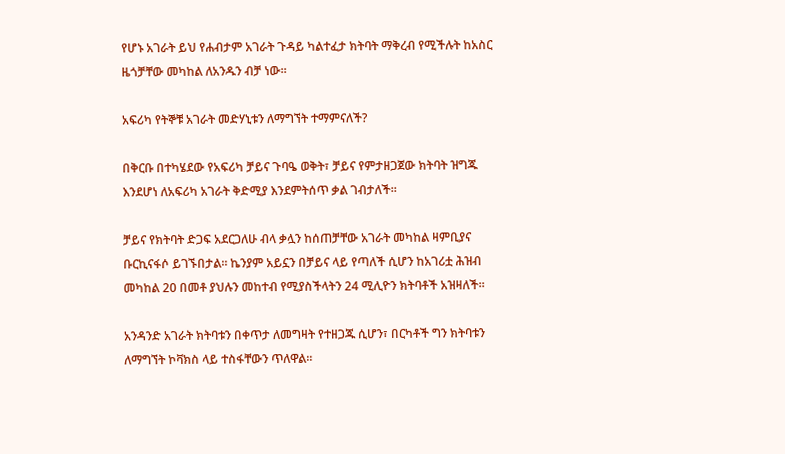የሆኑ አገራት ይህ የሐብታም አገራት ጉዳይ ካልተፈታ ክትባት ማቅረብ የሚችሉት ከአስር ዜጎቻቸው መካከል ለአንዱን ብቻ ነው።

አፍሪካ የትኞቹ አገራት መድሃኒቱን ለማግኘት ተማምናለች?

በቅርቡ በተካሄደው የአፍሪካ ቻይና ጉባዔ ወቅት፣ ቻይና የምታዘጋጀው ክትባት ዝግጁ እንደሆነ ለአፍሪካ አገራት ቅድሚያ እንደምትሰጥ ቃል ገብታለች።

ቻይና የክትባት ድጋፍ አደርጋለሁ ብላ ቃሏን ከሰጠቻቸው አገራት መካከል ዛምቢያና ቡርኪናፋሶ ይገኙበታል። ኬንያም አይኗን በቻይና ላይ የጣለች ሲሆን ከአገሪቷ ሕዝብ መካከል 20 በመቶ ያህሉን መከተብ የሚያስችላትን 24 ሚሊዮን ክትባቶች አዝዛለች።

አንዳንድ አገራት ክትባቱን በቀጥታ ለመግዛት የተዘጋጁ ሲሆን፣ በርካቶች ግን ክትባቱን ለማግኘት ኮቫክስ ላይ ተስፋቸውን ጥለዋል።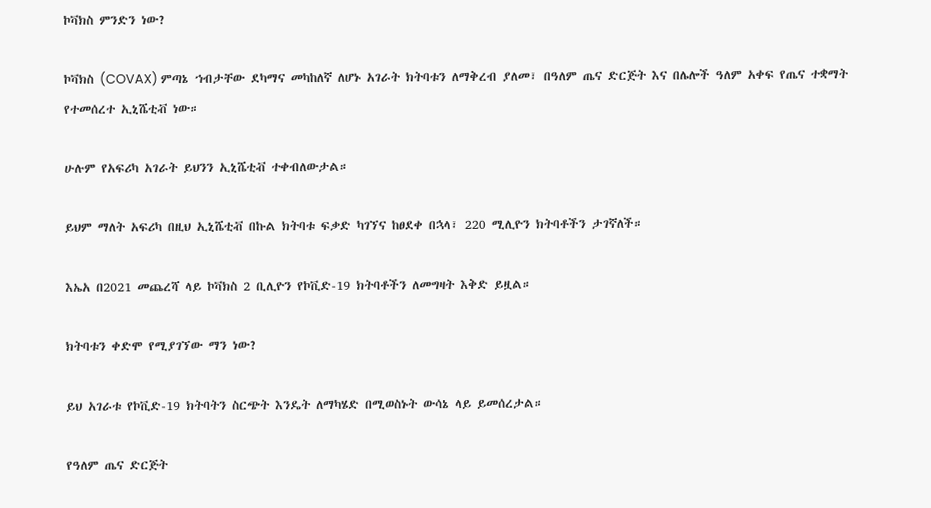ኮቫክስ ምንድን ነው?

ኮቫክስ (COVAX) ምጣኔ ኀብታቸው ደካማና መካከለኛ ለሆኑ አገራት ክትባቱን ለማቅረብ ያለመ፣ በዓለም ጤና ድርጅት እና በሌሎች ዓለም አቀፍ የጤና ተቋማት የተመሰረተ ኢኒሼቲቭ ነው።

ሁሉም የአፍሪካ አገራት ይህንን ኢኒሼቲቭ ተቀብለውታል።

ይህም ማለት አፍሪካ በዚህ ኢኒሼቲቭ በኩል ክትባቱ ፍቃድ ካገኘና ከፀደቀ በኋላ፣ 220 ሚሊዮን ክትባቶችን ታገኛለች።

እኤአ በ2021 መጨረሻ ላይ ኮቫክስ 2 ቢሊዮን የኮቪድ-19 ክትባቶችን ለመግዛት እቅድ ይዟል።

ክትባቱን ቀድሞ የሚያገኘው ማን ነው?

ይህ አገራቱ የኮቪድ-19 ክትባትን ስርጭት እንዴት ለማካሄድ በሚወስኑት ውሳኔ ላይ ይመሰረታል።

የዓለም ጤና ድርጅት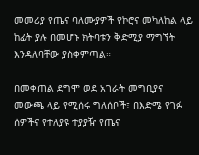መመሪያ የጤና ባለሙያዎች የኮሮና መካለከል ላይ ከፊት ያሉ በመሆኑ ክትባቱን ቅድሚያ ማግኘት እንዳለባቸው ያስቀምጣል።

በመቀጠል ደግሞ ወደ አገራት መግቢያና መውጫ ላይ የሚሰሩ ግለሰቦች፣ በእድሜ የገፉ ሰዎችና የተለያዩ ተያያዥ የጤና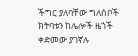ችግር ያለባቸው ግለሰቦች ክትባቱን ከሌሎች ዜጎች ቀድመው ያገኛሉ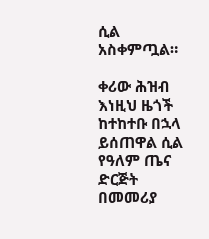ሲል አስቀምጧል።

ቀሪው ሕዝብ እነዚህ ዜጎች ከተከተቡ በኋላ ይሰጠዋል ሲል የዓለም ጤና ድርጅት በመመሪያ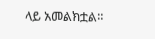ላይ አመልክቷል።